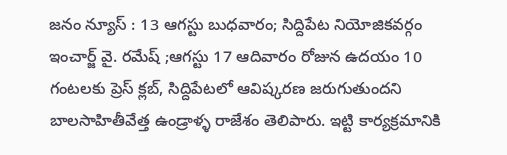జనం న్యూస్ : 13 ఆగస్టు బుధవారం; సిద్దిపేట నియోజికవర్గం ఇంచార్జ్ వై. రమేష్ ;ఆగస్టు 17 ఆదివారం రోజున ఉదయం 10 గంటలకు ప్రెస్ క్లబ్, సిద్దిపేటలో ఆవిష్కరణ జరుగుతుందని బాలసాహితీవేత్త ఉండ్రాళ్ళ రాజేశం తెలిపారు. ఇట్టి కార్యక్రమానికి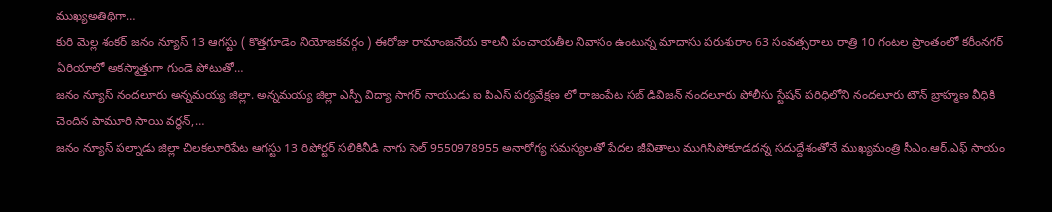ముఖ్యఅతిథిగా…
కురి మెల్ల శంకర్ జనం న్యూస్ 13 ఆగస్టు ( కొత్తగూడెం నియోజకవర్గం ) ఈరోజు రామాంజనేయ కాలనీ పంచాయతీల నివాసం ఉంటున్న మాదాసు పరుశురాం 63 సంవత్సరాలు రాత్రి 10 గంటల ప్రాంతంలో కరీంనగర్ ఏరియాలో అకస్మాత్తుగా గుండె పోటుతో…
జనం న్యూస్ నందలూరు అన్నమయ్య జిల్లా. అన్నమయ్య జిల్లా ఎస్పీ విద్యా సాగర్ నాయుడు ఐ పిఎస్ పర్యవేక్షణ లో రాజంపేట సబ్ డివిజన్ నందలూరు పోలీసు స్టేషన్ పరిధిలోని నందలూరు టౌన్ బ్రాహ్మణ వీధికి చెందిన పామూరి సాయి వర్ధన్,…
జనం న్యూస్ పల్నాడు జిల్లా చిలకలూరిపేట ఆగస్టు 13 రిపోర్టర్ సలికినీడి నాగు సెల్ 9550978955 అనారోగ్య సమస్యలతో పేదల జీవితాలు ముగిసిపోకూడదన్న సదుద్దేశంతోనే ముఖ్యమంత్రి సీఎం.ఆర్.ఎఫ్ సాయం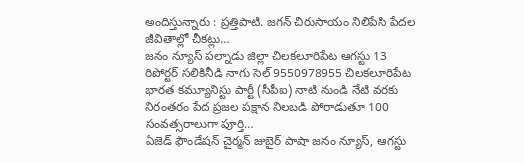అందిస్తున్నారు : ప్రత్తిపాటి. జగన్ చిరుసాయం నిలిపేసి పేదల జీవితాల్లో చీకట్లు…
జనం న్యూస్ పల్నాడు జిల్లా చిలకలూరిపేట ఆగస్టు 13 రిపోర్టర్ సలికినీడి నాగు సెల్ 9550978955 చిలకలూరిపేట భారత కమ్యూనిస్టు పార్టీ (సీపీఐ) నాటి నుండి నేటి వరకు నిరంతరం పేద ప్రజల పక్షాన నిలబడి పోరాడుతూ 100 సంవత్సరాలుగా పూర్తి…
ఏజెడ్ ఫౌండేషన్ చైర్మన్ జుబైర్ పాషా జనం న్యూస్, ఆగస్టు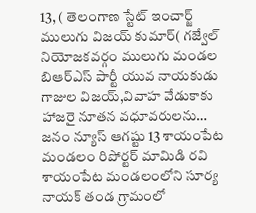13, ( తెలంగాణ స్టేట్ ఇంచార్జ్ ములుగు విజయ్ కుమార్( గజ్వేల్ నియోజకవర్గం ములుగు మండల బిఆర్ఎస్ పార్టీ యువ నాయకుడు గాజుల విజయ్,వివాహ వేడుకాకు హాజరై నూతన వధూవరులను…
జనం న్యూస్ ఆగష్టు 13 శాయంపేట మండలం రిపోర్టర్ మామిడి రవి శాయంపేట మండలంలోని సూర్య నాయక్ తండ గ్రామంలో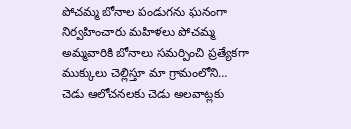పోచమ్మ బోనాల పండుగను ఘనంగా నిర్వహించారు మహిళలు పోచమ్మ అమ్మవారికి బోనాలు సమర్పించి ప్రత్యేకగా ముక్కులు చెల్లిస్తూ మా గ్రామంలోని…
చెడు ఆలోచనలకు చెడు అలవాట్లకు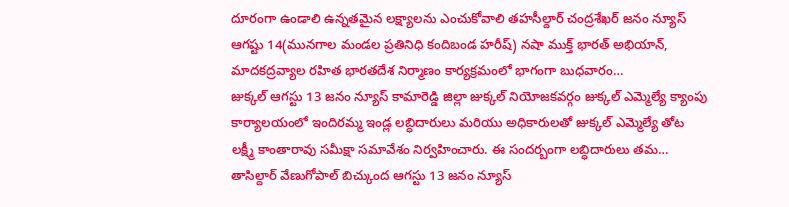దూరంగా ఉండాలి ఉన్నతమైన లక్ష్యాలను ఎంచుకోవాలి తహసీల్దార్ చంద్రశేఖర్ జనం న్యూస్ ఆగష్టు 14(మునగాల మండల ప్రతినిధి కందిబండ హరీష్) నషా ముక్త్ భారత్ అభియాన్, మాదకద్రవ్యాల రహిత భారతదేశ నిర్మాణం కార్యక్రమంలో భాగంగా బుధవారం…
జుక్కల్ ఆగస్టు 13 జనం న్యూస్ కామారెడ్డి జిల్లా జుక్కల్ నియోజకవర్గం జుక్కల్ ఎమ్మెల్యే క్యాంపు కార్యాలయంలో ఇందిరమ్మ ఇండ్ల లబ్ధిదారులు మరియు అధికారులతో జుక్కల్ ఎమ్మెల్యే తోట లక్ష్మీ కాంతారావు సమీక్షా సమావేశం నిర్వహించారు. ఈ సందర్బంగా లబ్ధిదారులు తమ…
తాసిల్దార్ వేణుగోపాల్ బిచ్కుంద ఆగస్టు 13 జనం న్యూస్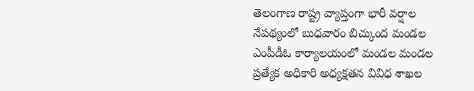తెలంగాణ రాష్ట్ర వ్యాప్తంగా భారీ వర్షాల నేపథ్యంలో బుధవారం బిచ్కుంద మండల ఎంపీడీఓ కార్యాలయంలో మండల మండల ప్రత్యేక అధికారి అధ్యక్షతన వివిధ శాఖల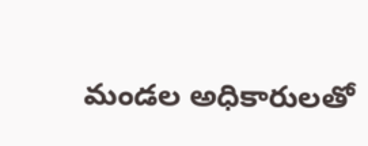మండల అధికారులతో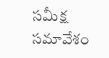సమీక్ష సమావేశం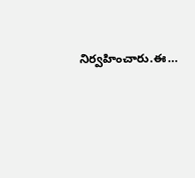నిర్వహించారు.ఈ…